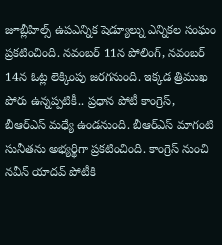జూబ్లీహిల్స్ ఉపఎన్నిక షెడ్యూల్ను ఎన్నికల సంఘం ప్రకటించింది. నవంబర్ 11న పోలింగ్, నవంబర్ 14న ఓట్ల లెక్కింపు జరగనుంది. ఇక్కడ త్రిముఖ పోరు ఉన్నప్పటికీ.. ప్రధాన పోటీ కాంగ్రెస్, బీఆర్ఎస్ మధ్యే ఉండనుంది. బీఆర్ఎస్ మాగంటి సునీతను అభ్యర్థిగా ప్రకటించింది. కాంగ్రెస్ నుంచి నవీన్ యాదవ్ పోటీకి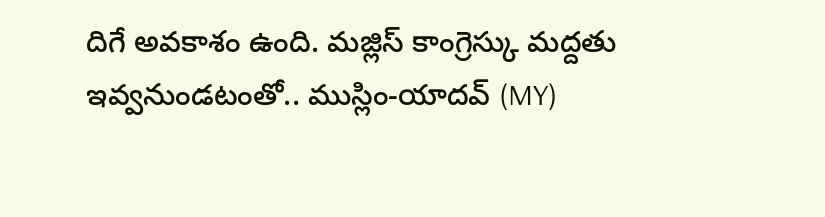దిగే అవకాశం ఉంది. మజ్లిస్ కాంగ్రెస్కు మద్దతు ఇవ్వనుండటంతో.. ముస్లిం-యాదవ్ (MY)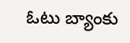ఓటు బ్యాంకు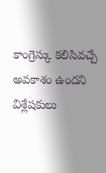కాంగ్రెస్కు కలిసివచ్చే అవకాశం ఉందని విశ్లేషకులు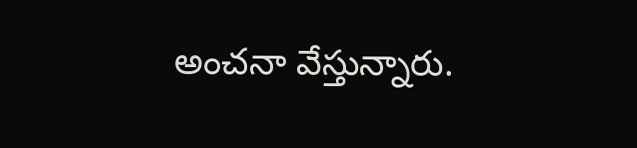అంచనా వేస్తున్నారు.